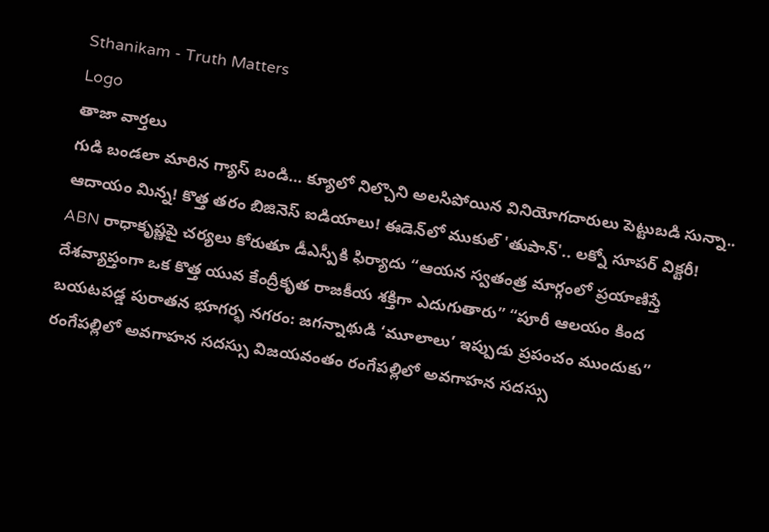Sthanikam - Truth Matters
Logo
తాజా వార్తలు
గుడి బండలా మారిన గ్యాస్ బండి… క్యూలో నిల్చొని అలసిపోయిన వినియోగదారులు పెట్టుబడి సున్నా.. ఆదాయం మిన్న! కొత్త తరం బిజినెస్ ఐడియాలు! ఈడెన్‌లో ముకుల్ 'తుపాన్'.. లక్నో సూపర్ విక్టరీ! ABN రాధాకృష్ణపై చర్యలు కోరుతూ డీఎస్పీకి ఫిర్యాదు “ఆయన స్వతంత్ర మార్గంలో ప్రయాణిస్తే దేశవ్యాప్తంగా ఒక కొత్త యువ కేంద్రీకృత రాజకీయ శక్తిగా ఎదుగుతారు” “పూరీ ఆలయం కింద బయటపడ్డ పురాతన భూగర్భ నగరం: జగన్నాథుడి ‘మూలాలు’ ఇప్పుడు ప్రపంచం ముందుకు” రంగేపల్లిలో అవగాహన సదస్సు విజయవంతం రంగేపల్లిలో అవగాహన సదస్సు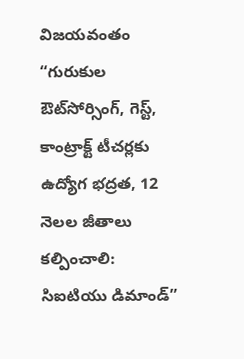విజయవంతం “గురుకుల ఔట్‌సోర్సింగ్, గెస్ట్, కాంట్రాక్ట్ టీచర్లకు ఉద్యోగ భద్రత, 12 నెలల జీతాలు కల్పించాలి: సిఐటియు డిమాండ్”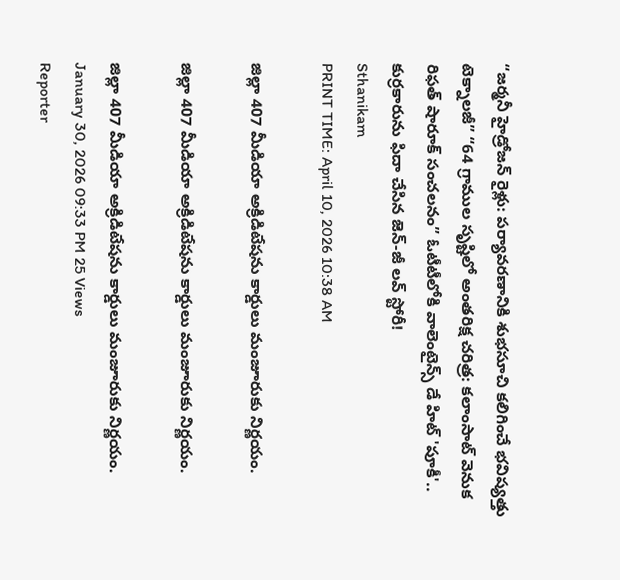“జర్మనీ హైడ్రోజన్ రైళ్లు: పర్యావరణానికి శుభసూచి కలిగించే భవిష్యత్తు టెక్నాలజీ” “64 గ్రాముల సృష్టిలో అంతరిక్ష చరిత్ర: కలాంసాట్ వెనుక రిఫత్ షారూక్ సంచలనం” ఓటీటీలోకి వాలెంటైన్స్ డే హిట్ 'పూకీ'.. కుర్రకారును ఫిదా చేసిన జెన్-జీ లవ్ స్టోరీ!
Sthanikam
PRINT TIME: April 10, 2026 10:38 AM

జిల్లా 407 మీడియా అక్రిడిటేషను కార్డులు మంజూరుకు నిర్ణయం.

జిల్లా 407 మీడియా అక్రిడిటేషను కార్డులు మంజూరుకు నిర్ణయం.

జిల్లా 407 మీడియా అక్రిడిటేషను కార్డులు మంజూరుకు నిర్ణయం.
January 30, 2026 09:33 PM 25 Views
Reporter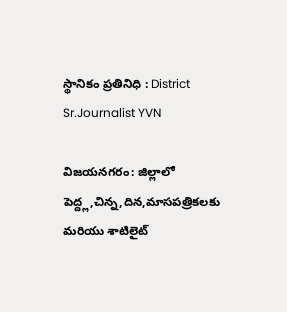స్థానికం ప్రతినిధి : District
Sr.Journalist YVN

విజయనగరం: జిల్లాలో పెద్ద్ల,చిన్న,దిన,మాసపత్రికలకు మరియు శాటిలైట్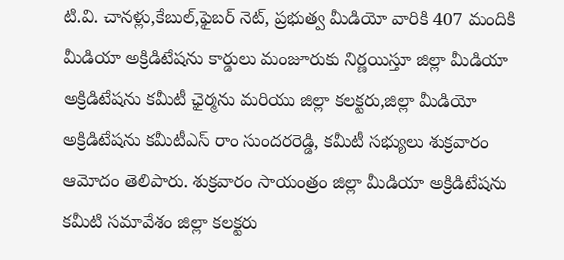టి.వి. చానళ్లు,కేబుల్,ఫైబర్ నెట్, ప్రభుత్వ మీడియో వారికి 407 మందికి మీడియా అక్రిడిటేషను కార్డులు మంజూరుకు నిర్ణయిస్తూ జిల్లా మీడియా అక్రిడిటేషను కమీటీ ఛైర్మను మరియు జిల్లా కలక్టరు,జిల్లా మీడియో అక్రిడిటేషను కమీటీఎస్ రాం సుందరరెడ్డి, కమీటీ సభ్యులు శుక్రవారం ఆమోదం తెలిపారు. శుక్రవారం సాయంత్రం జిల్లా మీడియా అక్రిడిటేషను కమీటి సమావేశం జిల్లా కలక్టరు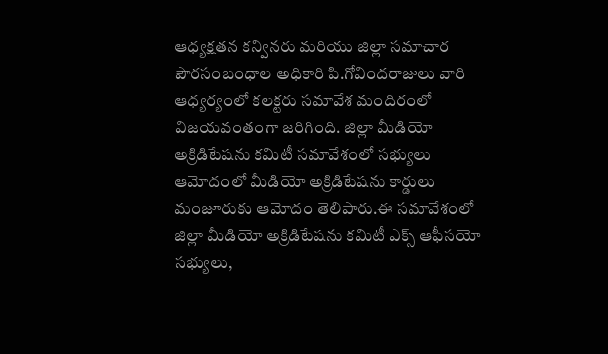ఆధ్యక్షతన కన్వినరు మరియు జిల్లా సమాచార పౌరసంబంధాల అధికారి పి.గోవిందరాజులు వారి ఆధ్యర్యంలో కలక్టరు సమావేశ మందిరంలో విజయవంతంగా జరిగింది. జిల్లా మీడియో అక్రిడిటేషను కమిటీ సమావేశంలో సభ్యులు ఆమోదంలో మీడియో అక్రిడిటేషను కార్డులు మంజూరుకు ఆమోదం తెలిపారు.ఈ సమావేశంలో జిల్లా మీడియో అక్రిడిటేషను కమిటీ ఎక్స్ ఆఫీసయో సభ్యులు,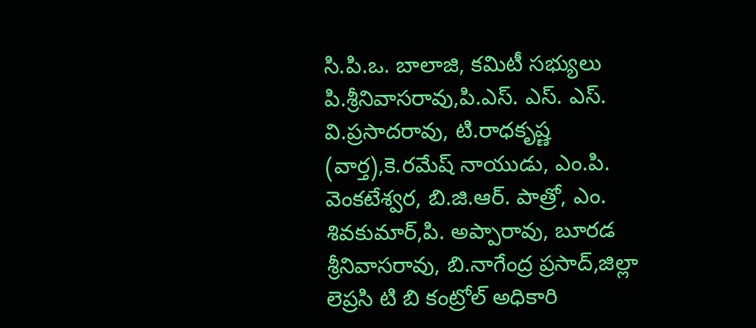సి.పి.ఒ. బాలాజి, కమిటీ సభ్యులు పి.శ్రీనివాసరావు,పి.ఎస్. ఎస్. ఎస్. వి.ప్రసాదరావు, టి.రాధకృష్ణ (వార్త),కె.రమేష్ నాయుడు, ఎం.పి. వెంకటేశ్వర, బి.జి.ఆర్. పాత్రో, ఎం. శివకుమార్,పి. అప్పారావు, బూరడ శ్రీనివాసరావు, బి.నాగేంద్ర ప్రసాద్,జిల్లా లెప్రసి టి బి కంట్రోల్ అధికారి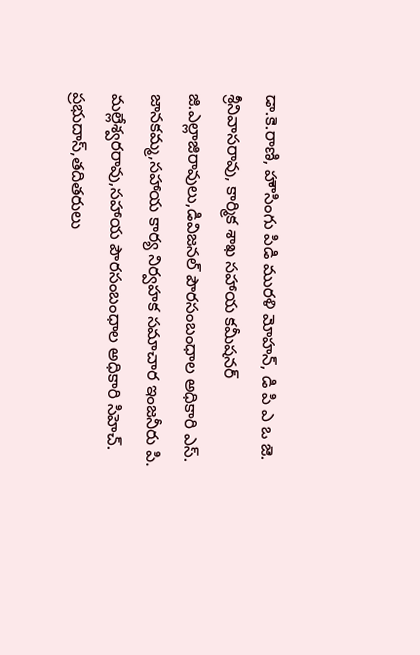డా.కె.రాణి, హౌసింగు పిడి మురళి మోహన్, డి పి ఎ ఒ జె. శ్రీనివాసరావు, కార్మిక శాఖ సహాయ కమీషనర్ జి.ఎల్లాజిరావులు,డివిజనల్ పౌరసంబంధాల అధికారి ఎస్. జానకమ్మ,సహాయ కార్య నిర్వహక సమాచార ఇంజనీరు పి. మల్లేశ్వరరావు,సహాయ పౌరసంబంధాల అధికారి సిహెచ్. ప్రభుదాస్,తదితరులు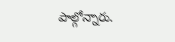పాల్గోన్నారు.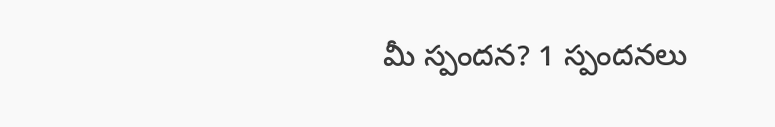మీ స్పందన? 1 స్పందనలు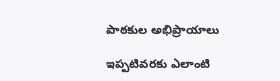పాఠకుల అభిప్రాయాలు

ఇప్పటివరకు ఎలాంటి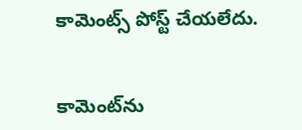కామెంట్స్ పోస్ట్ చేయలేదు.


కామెంట్‌ను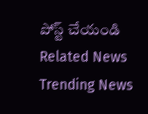పోస్ట్ చేయండి
Related News
Trending News